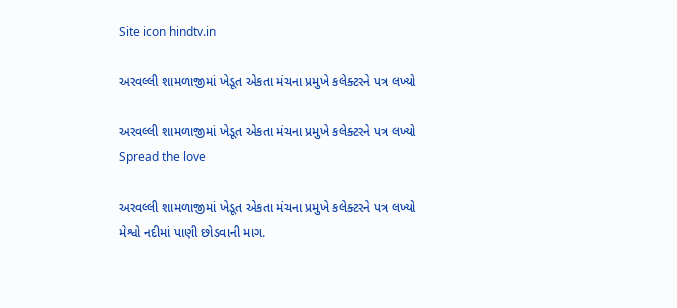Site icon hindtv.in

અરવલ્લી શામળાજીમાં ખેડૂત એકતા મંચના પ્રમુખે કલેક્ટરને પત્ર લખ્યો

અરવલ્લી શામળાજીમાં ખેડૂત એકતા મંચના પ્રમુખે કલેક્ટરને પત્ર લખ્યો
Spread the love

અરવલ્લી શામળાજીમાં ખેડૂત એકતા મંચના પ્રમુખે કલેક્ટરને પત્ર લખ્યો
મેશ્વો નદીમાં પાણી છોડવાની માગ.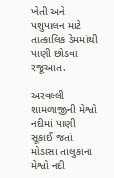ખેતી અને પશુપાલન માટે તાત્કાલિક ડેમમાંથી પાણી છોડવા રજૂઆત.

અરવલ્લી શામળાજીની મેશ્વો નદીમાં પાણી સૂકાઈ જતાં મોડાસા તાલુકાના મેશ્વો નદી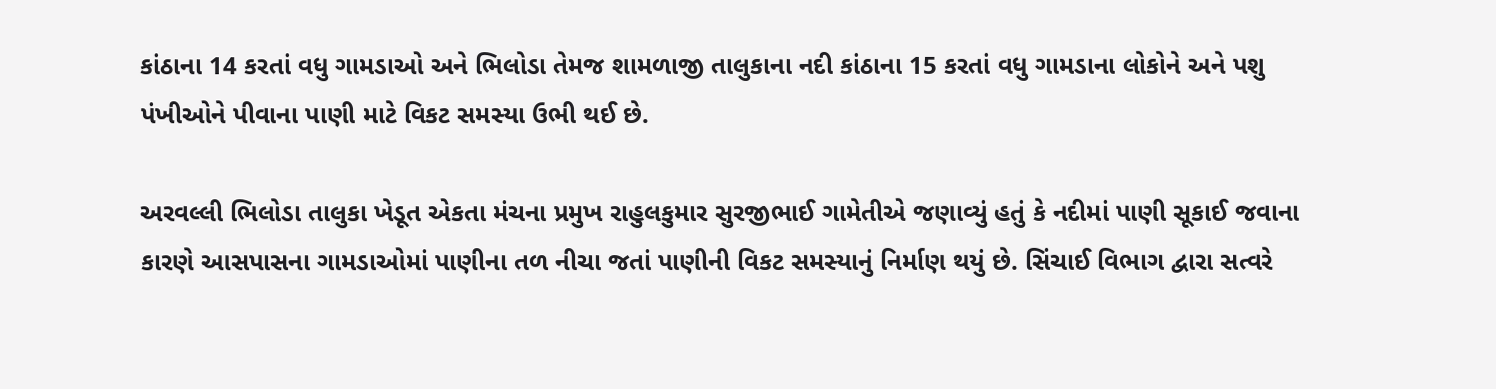કાંઠાના 14 કરતાં વધુ ગામડાઓ અને ભિલોડા તેમજ શામળાજી તાલુકાના નદી કાંઠાના 15 કરતાં વધુ ગામડાના લોકોને અને પશુ પંખીઓને પીવાના પાણી માટે વિકટ સમસ્યા ઉભી થઈ છે.

અરવલ્લી ભિલોડા તાલુકા ખેડૂત એકતા મંચના પ્રમુખ રાહુલકુમાર સુરજીભાઈ ગામેતીએ જણાવ્યું હતું કે નદીમાં પાણી સૂકાઈ જવાના કારણે આસપાસના ગામડાઓમાં પાણીના તળ નીચા જતાં પાણીની વિકટ સમસ્યાનું નિર્માણ થયું છે. સિંચાઈ વિભાગ દ્વારા સત્વરે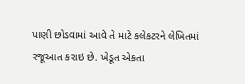પાણી છોડવામાં આવે તે માટે કલેકટરને લેખિતમાં રજૂઆત કરાઇ છે. ખેડૂત એકતા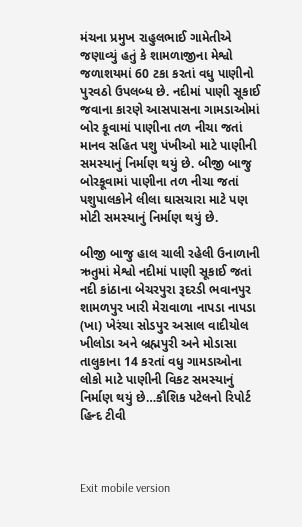મંચના પ્રમુખ રાહુલભાઈ ગામેતીએ જણાવ્યું હતું કે શામળાજીના મેશ્વો જળાશયમાં 60 ટકા કરતાં વધુ પાણીનો પુરવઠો ઉપલબ્ધ છે. નદીમાં પાણી સૂકાઈ જવાના કારણે આસપાસના ગામડાઓમાં બોર કૂવામાં પાણીના તળ નીચા જતાં માનવ સહિત પશુ પંખીઓ માટે પાણીની સમસ્યાનું નિર્માણ થયું છે. બીજી બાજુ બોરકૂવામાં પાણીના તળ નીચા જતાં પશુપાલકોને લીલા ઘાસચારા માટે પણ મોટી સમસ્યાનું નિર્માણ થયું છે.

બીજી બાજુ હાલ ચાલી રહેલી ઉનાળાની ઋતુમાં મેશ્વો નદીમાં પાણી સૂકાઈ જતાં નદી કાંઠાના બેચરપુરા રૂદરડી ભવાનપુર શામળપુર ખારી મેરાવાળા નાપડા નાપડા (ખા) ખેરંચા સોડપુર અસાલ વાદીયોલ ખીલોડા અને બ્રહ્મપુરી અને મોડાસા તાલુકાના 14 કરતાં વધુ ગામડાઓના લોકો માટે પાણીની વિકટ સમસ્યાનું નિર્માણ થયું છે…કૌશિક પટેલનો રિપોર્ટ હિન્દ ટીવી



Exit mobile version